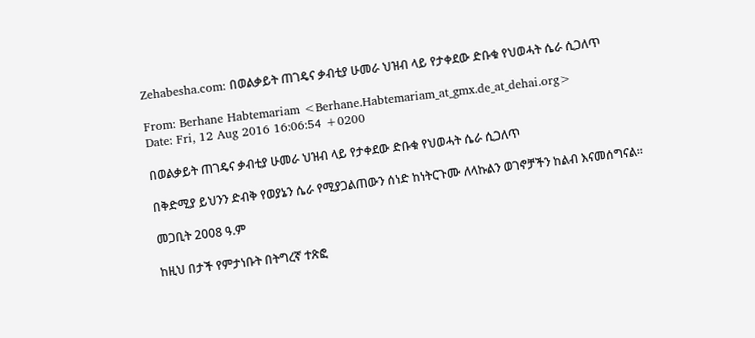Zehabesha.com: በወልቃይት ጠገዴና ቃብቲያ ሁመራ ህዝብ ላይ የታቀደው ድቡቁ የህወሓት ሴራ ሲጋለጥ

From: Berhane Habtemariam <Berhane.Habtemariam_at_gmx.de_at_dehai.org>
Date: Fri, 12 Aug 2016 16:06:54 +0200

በወልቃይት ጠገዴና ቃብቲያ ሁመራ ህዝብ ላይ የታቀደው ድቡቁ የህወሓት ሴራ ሲጋለጥ

በቅድሚያ ይህንን ድብቅ የወያኔን ሴራ የሚያጋልጠውን ሰነድ ከነትርጉሙ ለላኩልን ወገኖቻችን ከልብ እናመሰግናል።

መጋቢት 2008 ዓ.ም

ከዚህ በታች የምታነቡት በትግረኛ ተጽፎ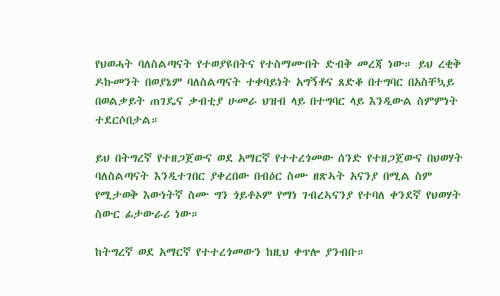የህወሓት ባለስልጣናት የተወያዩበትና የተስማሙበት ድብቅ መረጃ ነው። ይህ ረቂቅ ዶኩመንት በወያኔም ባለስልጣናት ተቀባይነት አግኝቶና ጸድቆ በተግባር በአስቸኳይ በወልቃይት ጠገዴና ቃብቲያ ሁመራ ህዝብ ላይ በተግባር ላይ እንዲውል ስምምነት ተደርሶበታል።

ይህ በትግረኛ የተዘጋጀውና ወደ አማርኛ የተተረጎመው ሰንድ የተዘጋጀውና በህወሃት ባለስልጣናት እንዲተገበር ያቀረበው በብዕር ስሙ ዘጽኣት አናንያ በሚል ስም የሚታወቅ እውነትኛ ስሙ ግን ጎይቶኦም የማነ ገብረኣናንያ የተባለ ቀንደኛ የህወሃት ስውር ፊታውራሪ ነው።

ከትግረኛ ወደ አማርኛ የተተረጎመውን ከዚህ ቀጥሎ ያንብቡ።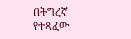በትግረኛ የተጻፈው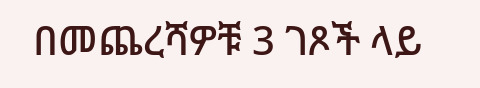በመጨረሻዎቹ 3 ገጾች ላይ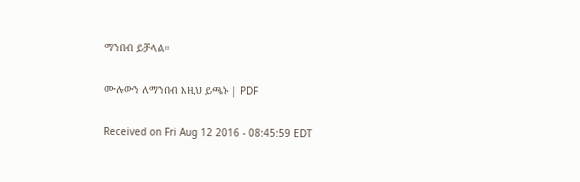ማንበብ ይቻላል።

ሙሉውን ለማንበብ እዚህ ይጫኑ | PDF

Received on Fri Aug 12 2016 - 08:45:59 EDT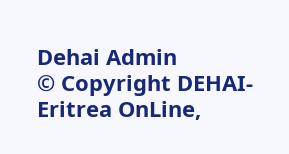Dehai Admin
© Copyright DEHAI-Eritrea OnLine,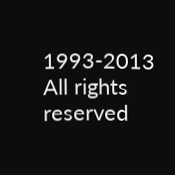1993-2013
All rights reserved